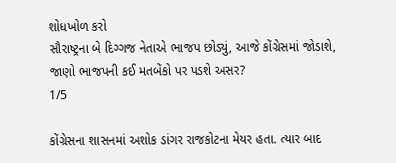શોધખોળ કરો
સૌરાષ્ટ્રના બે દિગ્ગજ નેતાએ ભાજપ છોડ્યું, આજે કોંગ્રેસમાં જોડાશે, જાણો ભાજપની કઈ મતબેંકો પર પડશે અસર?
1/5

કોંગ્રેસના શાસનમાં અશોક ડાંગર રાજકોટના મેયર હતા. ત્યાર બાદ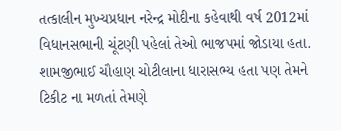તત્કાલીન મુખ્યપ્રધાન નરેન્દ્ર મોદીના કહેવાથી વર્ષ 2012માં વિધાનસભાની ચૂંટણી પહેલાં તેઓ ભાજપમાં જોડાયા હતા. શામજીભાઈ ચૌહાણ ચોટીલાના ધારાસભ્ય હતા પણ તેમને ટિકીટ ના મળતાં તેમણે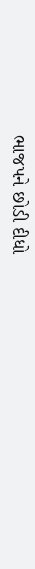ભાજપને છોડી દીધો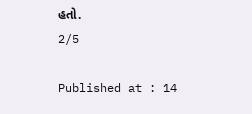હતો.
2/5

Published at : 14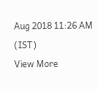Aug 2018 11:26 AM (IST)
View More